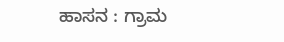ಹಾಸನ : ಗ್ರಾಮ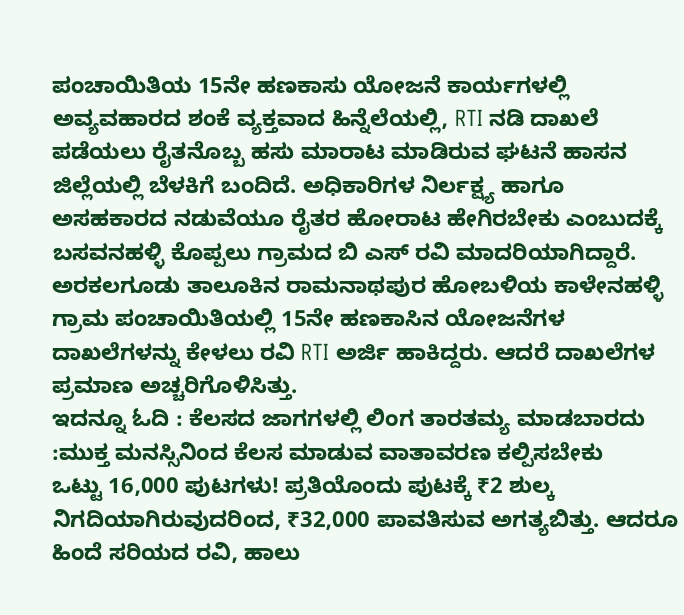ಪಂಚಾಯಿತಿಯ 15ನೇ ಹಣಕಾಸು ಯೋಜನೆ ಕಾರ್ಯಗಳಲ್ಲಿ ಅವ್ಯವಹಾರದ ಶಂಕೆ ವ್ಯಕ್ತವಾದ ಹಿನ್ನೆಲೆಯಲ್ಲಿ, RTI ನಡಿ ದಾಖಲೆ ಪಡೆಯಲು ರೈತನೊಬ್ಬ ಹಸು ಮಾರಾಟ ಮಾಡಿರುವ ಘಟನೆ ಹಾಸನ ಜಿಲ್ಲೆಯಲ್ಲಿ ಬೆಳಕಿಗೆ ಬಂದಿದೆ. ಅಧಿಕಾರಿಗಳ ನಿರ್ಲಕ್ಷ್ಯ ಹಾಗೂ ಅಸಹಕಾರದ ನಡುವೆಯೂ ರೈತರ ಹೋರಾಟ ಹೇಗಿರಬೇಕು ಎಂಬುದಕ್ಕೆ ಬಸವನಹಳ್ಳಿ ಕೊಪ್ಪಲು ಗ್ರಾಮದ ಬಿ ಎಸ್ ರವಿ ಮಾದರಿಯಾಗಿದ್ದಾರೆ.
ಅರಕಲಗೂಡು ತಾಲೂಕಿನ ರಾಮನಾಥಪುರ ಹೋಬಳಿಯ ಕಾಳೇನಹಳ್ಳಿ ಗ್ರಾಮ ಪಂಚಾಯಿತಿಯಲ್ಲಿ 15ನೇ ಹಣಕಾಸಿನ ಯೋಜನೆಗಳ ದಾಖಲೆಗಳನ್ನು ಕೇಳಲು ರವಿ RTI ಅರ್ಜಿ ಹಾಕಿದ್ದರು. ಆದರೆ ದಾಖಲೆಗಳ ಪ್ರಮಾಣ ಅಚ್ಚರಿಗೊಳಿಸಿತ್ತು.
ಇದನ್ನೂ ಓದಿ : ಕೆಲಸದ ಜಾಗಗಳಲ್ಲಿ ಲಿಂಗ ತಾರತಮ್ಯ ಮಾಡಬಾರದು :ಮುಕ್ತ ಮನಸ್ಸಿನಿಂದ ಕೆಲಸ ಮಾಡುವ ವಾತಾವರಣ ಕಲ್ಪಿಸಬೇಕು
ಒಟ್ಟು 16,000 ಪುಟಗಳು! ಪ್ರತಿಯೊಂದು ಪುಟಕ್ಕೆ ₹2 ಶುಲ್ಕ ನಿಗದಿಯಾಗಿರುವುದರಿಂದ, ₹32,000 ಪಾವತಿಸುವ ಅಗತ್ಯಬಿತ್ತು. ಆದರೂ ಹಿಂದೆ ಸರಿಯದ ರವಿ, ಹಾಲು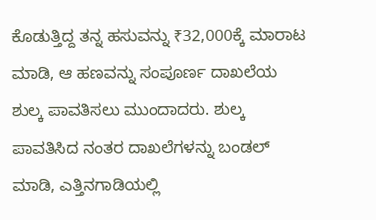ಕೊಡುತ್ತಿದ್ದ ತನ್ನ ಹಸುವನ್ನು ₹32,000ಕ್ಕೆ ಮಾರಾಟ ಮಾಡಿ, ಆ ಹಣವನ್ನು ಸಂಪೂರ್ಣ ದಾಖಲೆಯ ಶುಲ್ಕ ಪಾವತಿಸಲು ಮುಂದಾದರು. ಶುಲ್ಕ ಪಾವತಿಸಿದ ನಂತರ ದಾಖಲೆಗಳನ್ನು ಬಂಡಲ್ ಮಾಡಿ, ಎತ್ತಿನಗಾಡಿಯಲ್ಲಿ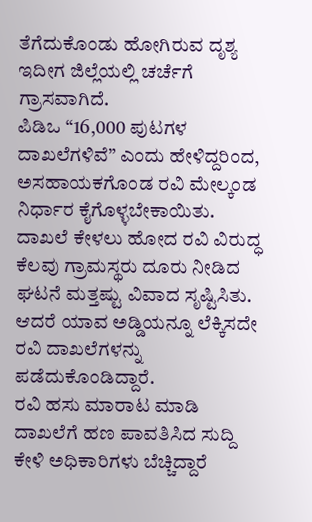ತೆಗೆದುಕೊಂಡು ಹೋಗಿರುವ ದೃಶ್ಯ ಇದೀಗ ಜಿಲ್ಲೆಯಲ್ಲಿ ಚರ್ಚೆಗೆ ಗ್ರಾಸವಾಗಿದೆ.
ಪಿಡಿಒ “16,000 ಪುಟಗಳ ದಾಖಲೆಗಳಿವೆ” ಎಂದು ಹೇಳಿದ್ದರಿಂದ, ಅಸಹಾಯಕಗೊಂಡ ರವಿ ಮೇಲ್ಕಂಡ ನಿರ್ಧಾರ ಕೈಗೊಳ್ಳಬೇಕಾಯಿತು. ದಾಖಲೆ ಕೇಳಲು ಹೋದ ರವಿ ವಿರುದ್ಧ ಕೆಲವು ಗ್ರಾಮಸ್ಥರು ದೂರು ನೀಡಿದ ಘಟನೆ ಮತ್ತಷ್ಟು ವಿವಾದ ಸೃಷ್ಟಿಸಿತು. ಆದರೆ ಯಾವ ಅಡ್ಡಿಯನ್ನೂ ಲೆಕ್ಕಿಸದೇ ರವಿ ದಾಖಲೆಗಳನ್ನು ಪಡೆದುಕೊಂಡಿದ್ದಾರೆ.
ರವಿ ಹಸು ಮಾರಾಟ ಮಾಡಿ ದಾಖಲೆಗೆ ಹಣ ಪಾವತಿಸಿದ ಸುದ್ದಿ ಕೇಳಿ ಅಧಿಕಾರಿಗಳು ಬೆಚ್ಚಿದ್ದಾರೆ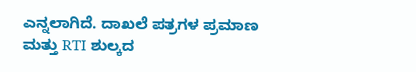ಎನ್ನಲಾಗಿದೆ. ದಾಖಲೆ ಪತ್ರಗಳ ಪ್ರಮಾಣ ಮತ್ತು RTI ಶುಲ್ಕದ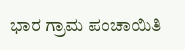ಭಾರ ಗ್ರಾಮ ಪಂಚಾಯಿತಿ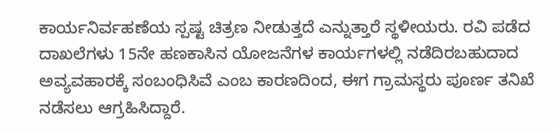ಕಾರ್ಯನಿರ್ವಹಣೆಯ ಸ್ಪಷ್ಟ ಚಿತ್ರಣ ನೀಡುತ್ತದೆ ಎನ್ನುತ್ತಾರೆ ಸ್ಥಳೀಯರು. ರವಿ ಪಡೆದ ದಾಖಲೆಗಳು 15ನೇ ಹಣಕಾಸಿನ ಯೋಜನೆಗಳ ಕಾರ್ಯಗಳಲ್ಲಿ ನಡೆದಿರಬಹುದಾದ ಅವ್ಯವಹಾರಕ್ಕೆ ಸಂಬಂಧಿಸಿವೆ ಎಂಬ ಕಾರಣದಿಂದ, ಈಗ ಗ್ರಾಮಸ್ಥರು ಪೂರ್ಣ ತನಿಖೆ ನಡೆಸಲು ಆಗ್ರಹಿಸಿದ್ದಾರೆ.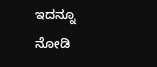ಇದನ್ನೂ ನೋಡಿ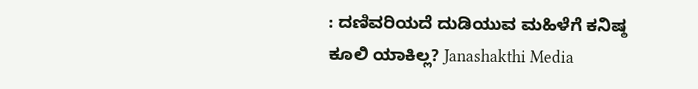: ದಣಿವರಿಯದೆ ದುಡಿಯುವ ಮಹಿಳೆಗೆ ಕನಿಷ್ಠ ಕೂಲಿ ಯಾಕಿಲ್ಲ? Janashakthi Media